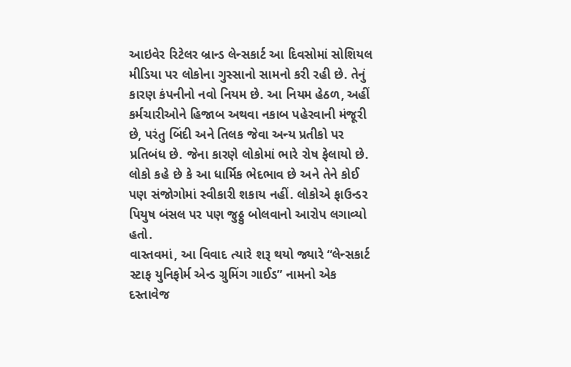આઇવેર રિટેલર બ્રાન્ડ લેન્સકાર્ટ આ દિવસોમાં સોશિયલ મીડિયા પર લોકોના ગુસ્સાનો સામનો કરી રહી છે. તેનું કારણ કંપનીનો નવો નિયમ છે. આ નિયમ હેઠળ, અહીં કર્મચારીઓને હિજાબ અથવા નકાબ પહેરવાની મંજૂરી છે, પરંતુ બિંદી અને તિલક જેવા અન્ય પ્રતીકો પર પ્રતિબંધ છે. જેના કારણે લોકોમાં ભારે રોષ ફેલાયો છે. લોકો કહે છે કે આ ધાર્મિક ભેદભાવ છે અને તેને કોઈ પણ સંજોગોમાં સ્વીકારી શકાય નહીં. લોકોએ ફાઉન્ડર પિયુષ બંસલ પર પણ જુઠ્ઠુ બોલવાનો આરોપ લગાવ્યો હતો.
વાસ્તવમાં, આ વિવાદ ત્યારે શરૂ થયો જ્યારે “લેન્સકાર્ટ સ્ટાફ યુનિફોર્મ એન્ડ ગ્રુમિંગ ગાઈડ” નામનો એક દસ્તાવેજ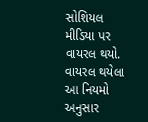સોશિયલ મીડિયા પર વાયરલ થયો. વાયરલ થયેલા આ નિયમો અનુસાર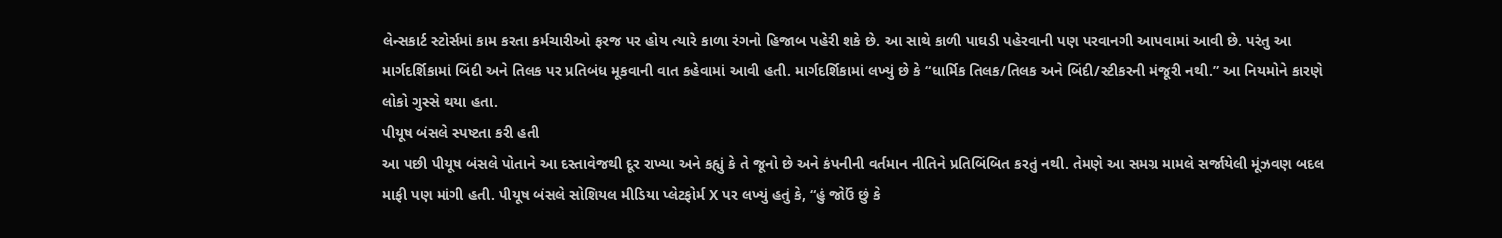લેન્સકાર્ટ સ્ટોર્સમાં કામ કરતા કર્મચારીઓ ફરજ પર હોય ત્યારે કાળા રંગનો હિજાબ પહેરી શકે છે. આ સાથે કાળી પાઘડી પહેરવાની પણ પરવાનગી આપવામાં આવી છે. પરંતુ આ માર્ગદર્શિકામાં બિંદી અને તિલક પર પ્રતિબંધ મૂકવાની વાત કહેવામાં આવી હતી. માર્ગદર્શિકામાં લખ્યું છે કે “ધાર્મિક તિલક/તિલક અને બિંદી/સ્ટીકરની મંજૂરી નથી.” આ નિયમોને કારણે લોકો ગુસ્સે થયા હતા.
પીયૂષ બંસલે સ્પષ્ટતા કરી હતી
આ પછી પીયૂષ બંસલે પોતાને આ દસ્તાવેજથી દૂર રાખ્યા અને કહ્યું કે તે જૂનો છે અને કંપનીની વર્તમાન નીતિને પ્રતિબિંબિત કરતું નથી. તેમણે આ સમગ્ર મામલે સર્જાયેલી મૂંઝવણ બદલ માફી પણ માંગી હતી. પીયૂષ બંસલે સોશિયલ મીડિયા પ્લેટફોર્મ X પર લખ્યું હતું કે, “હું જોઉં છું કે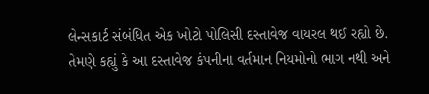લેન્સકાર્ટ સંબંધિત એક ખોટો પોલિસી દસ્તાવેજ વાયરલ થઈ રહ્યો છે.
તેમણે કહ્યું કે આ દસ્તાવેજ કંપનીના વર્તમાન નિયમોનો ભાગ નથી અને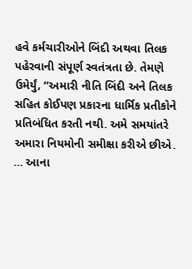હવે કર્મચારીઓને બિંદી અથવા તિલક પહેરવાની સંપૂર્ણ સ્વતંત્રતા છે. તેમણે ઉમેર્યું, “અમારી નીતિ બિંદી અને તિલક સહિત કોઈપણ પ્રકારના ધાર્મિક પ્રતીકોને પ્રતિબંધિત કરતી નથી. અમે સમયાંતરે અમારા નિયમોની સમીક્ષા કરીએ છીએ. … આના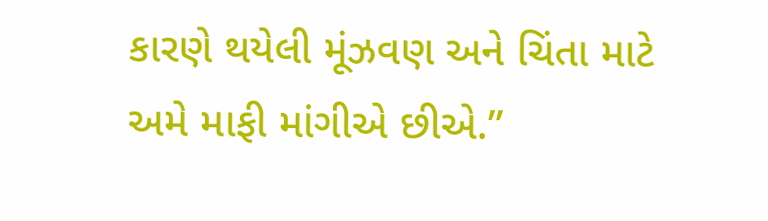કારણે થયેલી મૂંઝવણ અને ચિંતા માટે અમે માફી માંગીએ છીએ.”